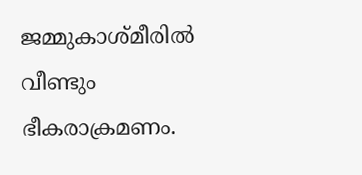ജമ്മുകാശ്മീരില്‍ വീണ്ടും ഭീകരാക്രമണം.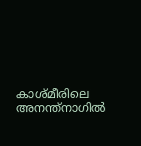കാശ്മീരിലെ അനന്ത്‌നാഗില്‍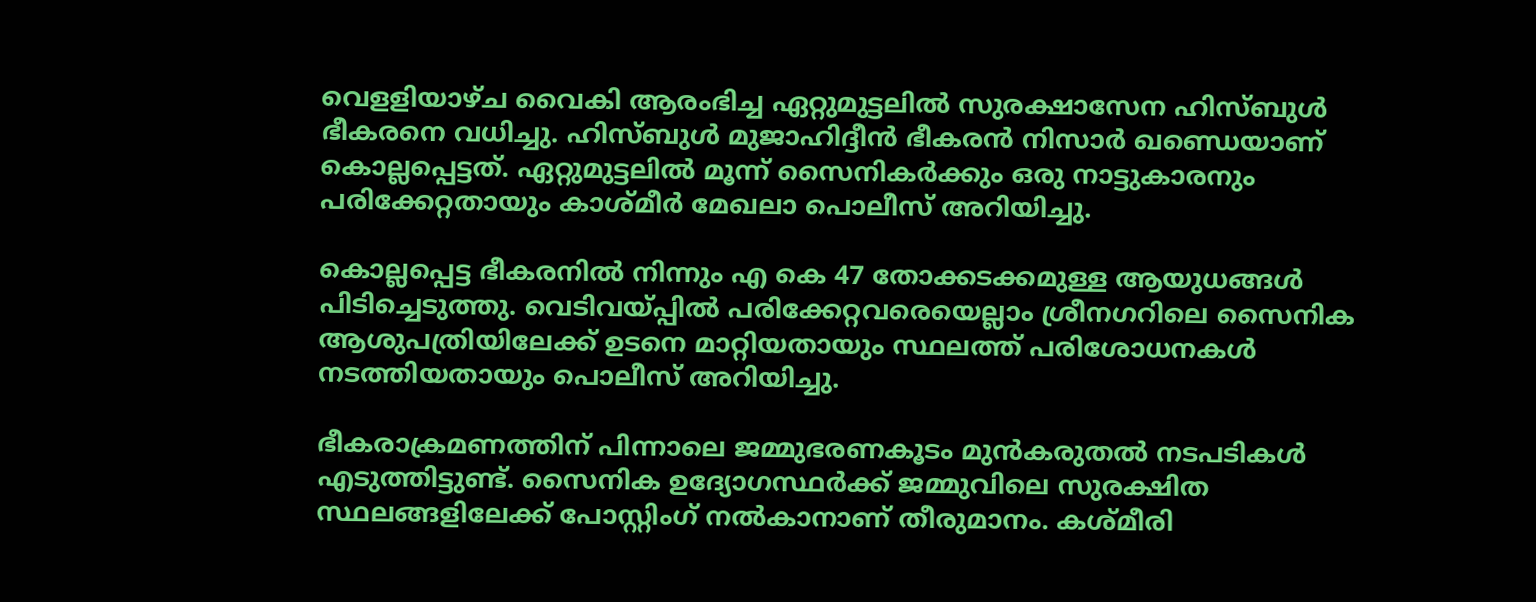വെളളിയാഴ്ച വൈകി ആരംഭിച്ച ഏറ്റുമുട്ടലില്‍ സുരക്ഷാസേന ഹിസ്ബുള്‍ ഭീകരനെ വധിച്ചു. ഹിസ്ബുള്‍ മുജാഹിദ്ദീന്‍ ഭീകരന്‍ നിസാര്‍ ഖണ്ഡെയാണ് കൊല്ലപ്പെട്ടത്. ഏറ്റുമുട്ടലില്‍ മൂന്ന് സൈനികര്‍ക്കും ഒരു നാട്ടുകാരനും പരിക്കേറ്റതായും കാശ്മീര്‍ മേഖലാ പൊലീസ് അറിയിച്ചു.

കൊല്ലപ്പെട്ട ഭീകരനില്‍ നിന്നും എ കെ 47 തോക്കടക്കമുള്ള ആയുധങ്ങള്‍ പിടിച്ചെടുത്തു. വെടിവയ്പ്പില്‍ പരിക്കേറ്റവരെയെല്ലാം ശ്രീനഗറിലെ സൈനിക ആശുപത്രിയിലേക്ക് ഉടനെ മാറ്റിയതായും സ്ഥലത്ത് പരിശോധനകള്‍ നടത്തിയതായും പൊലീസ് അറിയിച്ചു.

ഭീകരാക്രമണത്തിന് പിന്നാലെ ജമ്മുഭരണകൂടം മുന്‍കരുതല്‍ നടപടികള്‍ എടുത്തിട്ടുണ്ട്. സൈനിക ഉദ്യോഗസ്ഥര്‍ക്ക് ജമ്മുവിലെ സുരക്ഷിത സ്ഥലങ്ങളിലേക്ക് പോസ്റ്റിംഗ് നല്‍കാനാണ് തീരുമാനം. കശ്മീരി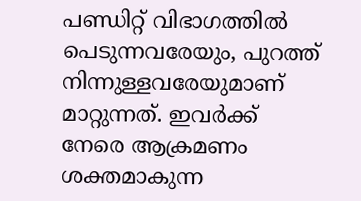പണ്ഡിറ്റ് വിഭാഗത്തില്‍ പെടുന്നവരേയും, പുറത്ത് നിന്നുള്ളവരേയുമാണ് മാറ്റുന്നത്. ഇവര്‍ക്ക് നേരെ ആക്രമണം ശക്തമാകുന്ന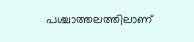പശ്ചാത്തലത്തിലാണ്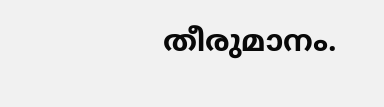തീരുമാനം.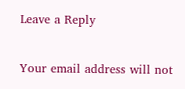Leave a Reply

Your email address will not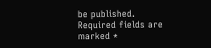be published. Required fields are marked *